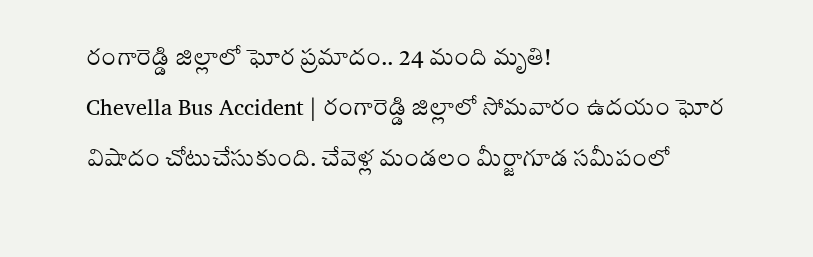రంగారెడ్డి జిల్లాలో ఘోర ప్రమాదం.. 24 మంది మృతి!
Chevella Bus Accident | రంగారెడ్డి జిల్లాలో సోమవారం ఉదయం ఘోర విషాదం చోటుచేసుకుంది. చేవెళ్ల మండలం మీర్జాగూడ సమీపంలో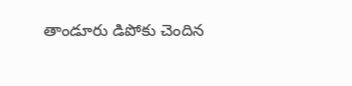తాండూరు డిపోకు చెందిన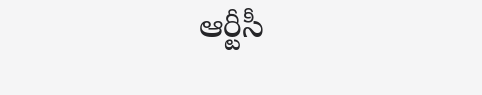ఆర్టీసీ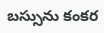బస్సును కంకర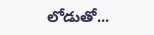లోడుతో...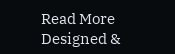Read More
Designed &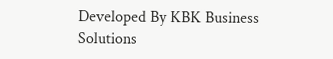Developed By KBK Business Solutions